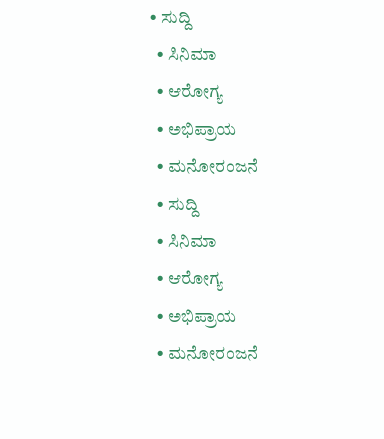• ಸುದ್ದಿ
  • ಸಿನಿಮಾ
  • ಆರೋಗ್ಯ
  • ಅಭಿಪ್ರಾಯ
  • ಮನೋರಂಜನೆ
  • ಸುದ್ದಿ
  • ಸಿನಿಮಾ
  • ಆರೋಗ್ಯ
  • ಅಭಿಪ್ರಾಯ
  • ಮನೋರಂಜನೆ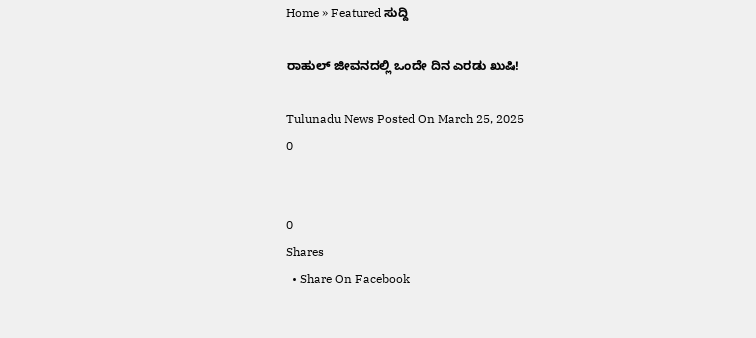Home » Featured ಸುದ್ದಿ

ರಾಹುಲ್ ಜೀವನದಲ್ಲಿ ಒಂದೇ ದಿನ ಎರಡು ಖುಷಿ!

Tulunadu News Posted On March 25, 2025
0


0
Shares
  • Share On Facebook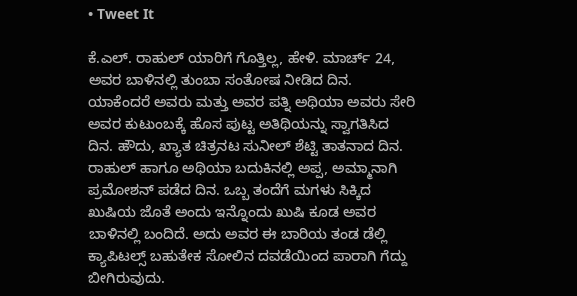• Tweet It

ಕೆ.ಎಲ್. ರಾಹುಲ್ ಯಾರಿಗೆ ಗೊತ್ತಿಲ್ಲ, ಹೇಳಿ. ಮಾರ್ಚ್ 24, ಅವರ ಬಾಳಿನಲ್ಲಿ ತುಂಬಾ ಸಂತೋಷ ನೀಡಿದ ದಿನ. ಯಾಕೆಂದರೆ ಅವರು ಮತ್ತು ಅವರ ಪತ್ನಿ ಅಥಿಯಾ ಅವರು ಸೇರಿ ಅವರ ಕುಟುಂಬಕ್ಕೆ ಹೊಸ ಪುಟ್ಟ ಅತಿಥಿಯನ್ನು ಸ್ವಾಗತಿಸಿದ ದಿನ. ಹೌದು, ಖ್ಯಾತ ಚಿತ್ರನಟ ಸುನೀಲ್ ಶೆಟ್ಟಿ ತಾತನಾದ ದಿನ. ರಾಹುಲ್ ಹಾಗೂ ಅಥಿಯಾ ಬದುಕಿನಲ್ಲಿ ಅಪ್ಪ, ಅಮ್ಮಾನಾಗಿ ಪ್ರಮೋಶನ್ ಪಡೆದ ದಿನ. ಒಬ್ಬ ತಂದೆಗೆ ಮಗಳು ಸಿಕ್ಕಿದ ಖುಷಿಯ ಜೊತೆ ಅಂದು ಇನ್ನೊಂದು ಖುಷಿ ಕೂಡ ಅವರ ಬಾಳಿನಲ್ಲಿ ಬಂದಿದೆ. ಅದು ಅವರ ಈ ಬಾರಿಯ ತಂಡ ಡೆಲ್ಲಿ ಕ್ಯಾಪಿಟಲ್ಸ್ ಬಹುತೇಕ ಸೋಲಿನ ದವಡೆಯಿಂದ ಪಾರಾಗಿ ಗೆದ್ದು ಬೀಗಿರುವುದು.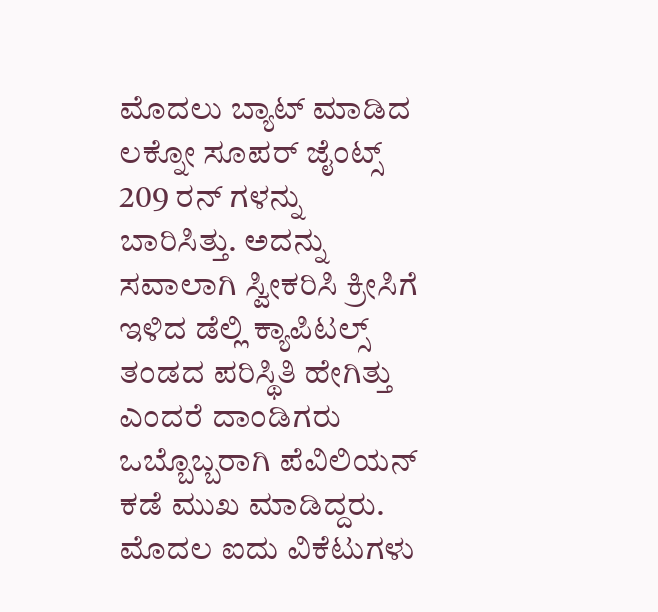ಮೊದಲು ಬ್ಯಾಟ್ ಮಾಡಿದ ಲಕ್ನೋ ಸೂಪರ್ ಜೈಂಟ್ಸ್ 209 ರನ್ ಗಳನ್ನು ಬಾರಿಸಿತ್ತು. ಅದನ್ನು ಸವಾಲಾಗಿ ಸ್ವೀಕರಿಸಿ ಕ್ರೀಸಿಗೆ ಇಳಿದ ಡೆಲ್ಲಿ ಕ್ಯಾಪಿಟಲ್ಸ್ ತಂಡದ ಪರಿಸ್ಥಿತಿ ಹೇಗಿತ್ತು ಎಂದರೆ ದಾಂಡಿಗರು ಒಬ್ಬೊಬ್ಬರಾಗಿ ಪೆವಿಲಿಯನ್ ಕಡೆ ಮುಖ ಮಾಡಿದ್ದರು. ಮೊದಲ ಐದು ವಿಕೆಟುಗಳು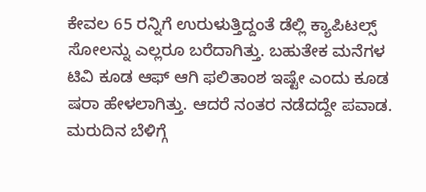ಕೇವಲ 65 ರನ್ನಿಗೆ ಉರುಳುತ್ತಿದ್ದಂತೆ ಡೆಲ್ಲಿ ಕ್ಯಾಪಿಟಲ್ಸ್ ಸೋಲನ್ನು ಎಲ್ಲರೂ ಬರೆದಾಗಿತ್ತು. ಬಹುತೇಕ ಮನೆಗಳ ಟಿವಿ ಕೂಡ ಆಫ್ ಆಗಿ ಫಲಿತಾಂಶ ಇಷ್ಟೇ ಎಂದು ಕೂಡ ಷರಾ ಹೇಳಲಾಗಿತ್ತು. ಆದರೆ ನಂತರ ನಡೆದದ್ದೇ ಪವಾಡ. ಮರುದಿನ ಬೆಳಿಗ್ಗೆ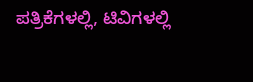ಪತ್ರಿಕೆಗಳಲ್ಲಿ, ಟಿವಿಗಳಲ್ಲಿ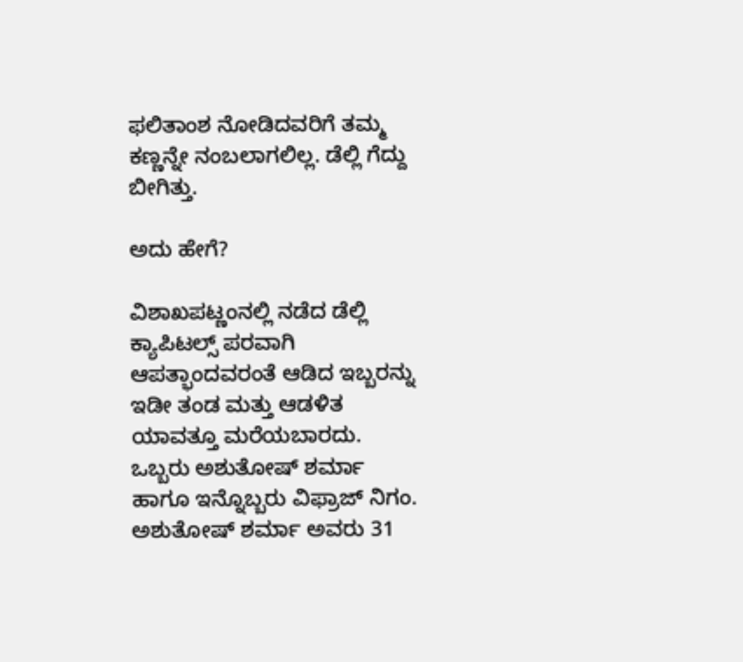ಫಲಿತಾಂಶ ನೋಡಿದವರಿಗೆ ತಮ್ಮ ಕಣ್ಣನ್ನೇ ನಂಬಲಾಗಲಿಲ್ಲ. ಡೆಲ್ಲಿ ಗೆದ್ದು ಬೀಗಿತ್ತು.

ಅದು ಹೇಗೆ?

ವಿಶಾಖಪಟ್ಣಂನಲ್ಲಿ ನಡೆದ ಡೆಲ್ಲಿ ಕ್ಯಾಪಿಟಲ್ಸ್ ಪರವಾಗಿ ಆಪತ್ಭಾಂದವರಂತೆ ಆಡಿದ ಇಬ್ಬರನ್ನು ಇಡೀ ತಂಡ ಮತ್ತು ಆಡಳಿತ ಯಾವತ್ತೂ ಮರೆಯಬಾರದು. ಒಬ್ಬರು ಅಶುತೋಷ್ ಶರ್ಮಾ ಹಾಗೂ ಇನ್ನೊಬ್ಬರು ವಿಫ್ರಾಜ್ ನಿಗಂ. ಅಶುತೋಷ್ ಶರ್ಮಾ ಅವರು 31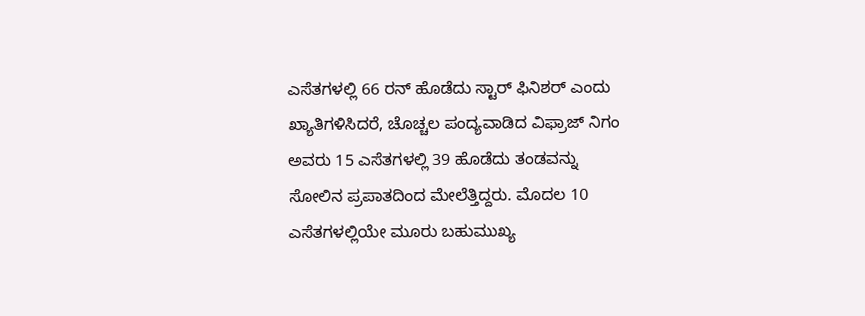ಎಸೆತಗಳಲ್ಲಿ 66 ರನ್ ಹೊಡೆದು ಸ್ಟಾರ್ ಫಿನಿಶರ್ ಎಂದು ಖ್ಯಾತಿಗಳಿಸಿದರೆ, ಚೊಚ್ಚಲ ಪಂದ್ಯವಾಡಿದ ವಿಫ್ರಾಜ್ ನಿಗಂ ಅವರು 15 ಎಸೆತಗಳಲ್ಲಿ 39 ಹೊಡೆದು ತಂಡವನ್ನು ಸೋಲಿನ ಪ್ರಪಾತದಿಂದ ಮೇಲೆತ್ತಿದ್ದರು. ಮೊದಲ 10 ಎಸೆತಗಳಲ್ಲಿಯೇ ಮೂರು ಬಹುಮುಖ್ಯ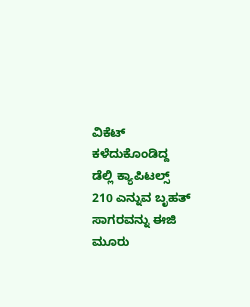ವಿಕೆಟ್ ಕಳೆದುಕೊಂಡಿದ್ದ ಡೆಲ್ಲಿ ಕ್ಯಾಪಿಟಲ್ಸ್ 210 ಎನ್ನುವ ಬೃಹತ್ ಸಾಗರವನ್ನು ಈಜಿ ಮೂರು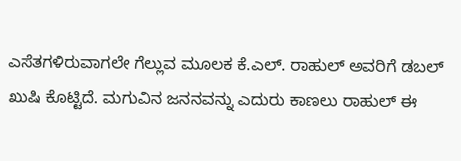ಎಸೆತಗಳಿರುವಾಗಲೇ ಗೆಲ್ಲುವ ಮೂಲಕ ಕೆ.ಎಲ್. ರಾಹುಲ್ ಅವರಿಗೆ ಡಬಲ್ ಖುಷಿ ಕೊಟ್ಟಿದೆ. ಮಗುವಿನ ಜನನವನ್ನು ಎದುರು ಕಾಣಲು ರಾಹುಲ್ ಈ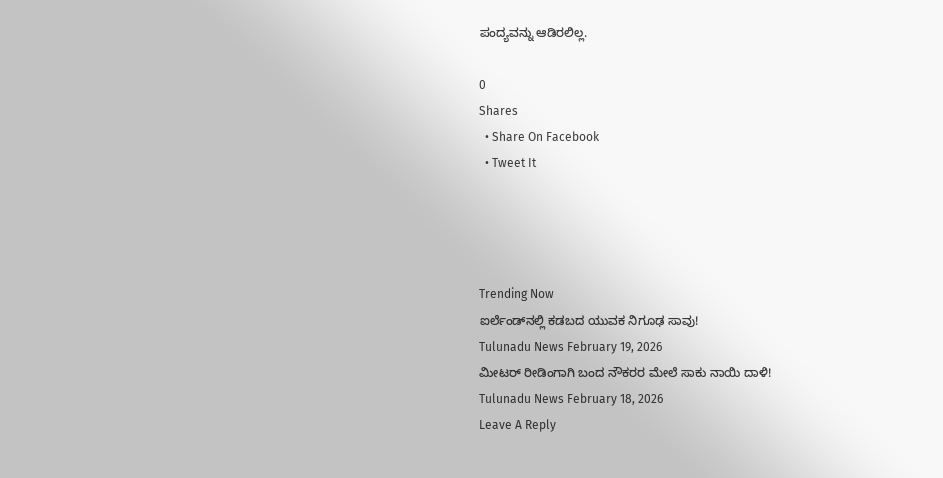ಪಂದ್ಯವನ್ನು ಆಡಿರಲಿಲ್ಲ.

0
Shares
  • Share On Facebook
  • Tweet It




Trending Now
ಐರ್ಲೆಂಡ್‌ನಲ್ಲಿ ಕಡಬದ ಯುವಕ ನಿಗೂಢ ಸಾವು!
Tulunadu News February 19, 2026
ಮೀಟರ್ ರೀಡಿಂಗಾಗಿ ಬಂದ ನೌಕರರ ಮೇಲೆ ಸಾಕು ನಾಯಿ ದಾಳಿ!
Tulunadu News February 18, 2026
Leave A Reply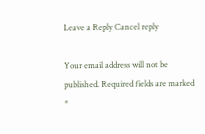Leave a Reply Cancel reply

Your email address will not be published. Required fields are marked *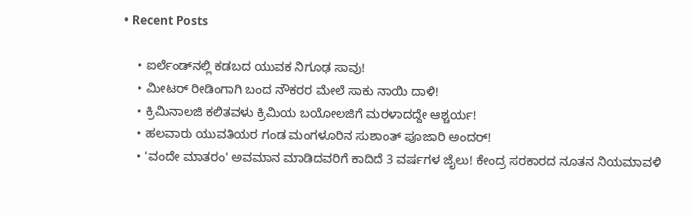• Recent Posts

    • ಐರ್ಲೆಂಡ್‌ನಲ್ಲಿ ಕಡಬದ ಯುವಕ ನಿಗೂಢ ಸಾವು!
    • ಮೀಟರ್ ರೀಡಿಂಗಾಗಿ ಬಂದ ನೌಕರರ ಮೇಲೆ ಸಾಕು ನಾಯಿ ದಾಳಿ!
    • ಕ್ರಿಮಿನಾಲಜಿ ಕಲಿತವಳು ಕ್ರಿಮಿಯ ಬಯೋಲಜಿಗೆ ಮರಳಾದದ್ದೇ ಆಶ್ಚರ್ಯ!
    • ಹಲವಾರು ಯುವತಿಯರ ಗಂಡ ಮಂಗಳೂರಿನ ಸುಶಾಂತ್ ಪೂಜಾರಿ ಅಂದರ್!
    • 'ವಂದೇ ಮಾತರಂ' ಅವಮಾನ ಮಾಡಿದವರಿಗೆ ಕಾದಿದೆ 3 ವರ್ಷಗಳ ಜೈಲು! ಕೇಂದ್ರ ಸರಕಾರದ ನೂತನ ನಿಯಮಾವಳಿ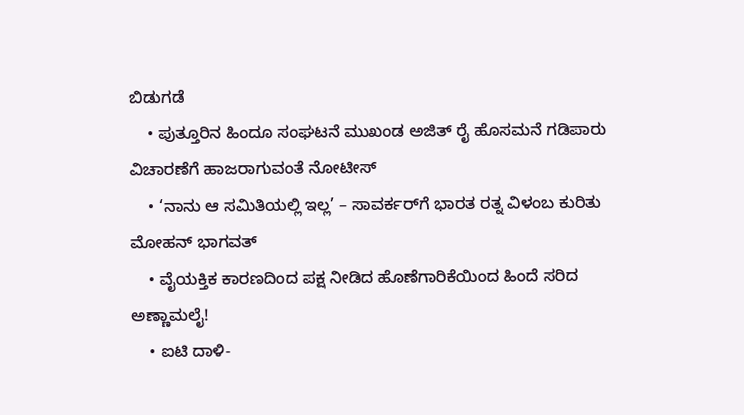ಬಿಡುಗಡೆ
    • ಪುತ್ತೂರಿನ ಹಿಂದೂ ಸಂಘಟನೆ ಮುಖಂಡ ಅಜಿತ್ ರೈ ಹೊಸಮನೆ ಗಡಿಪಾರು ವಿಚಾರಣೆಗೆ ಹಾಜರಾಗುವಂತೆ ನೋಟೀಸ್
    • ‘ನಾನು ಆ ಸಮಿತಿಯಲ್ಲಿ ಇಲ್ಲ’ – ಸಾವರ್ಕರ್‌ಗೆ ಭಾರತ ರತ್ನ ವಿಳಂಬ ಕುರಿತು ಮೋಹನ್ ಭಾಗವತ್
    • ವೈಯಕ್ತಿಕ ಕಾರಣದಿಂದ ಪಕ್ಷ ನೀಡಿದ ಹೊಣೆಗಾರಿಕೆಯಿಂದ ಹಿಂದೆ ಸರಿದ ಅಣ್ಣಾಮಲೈ!
    • ಐಟಿ ದಾಳಿ-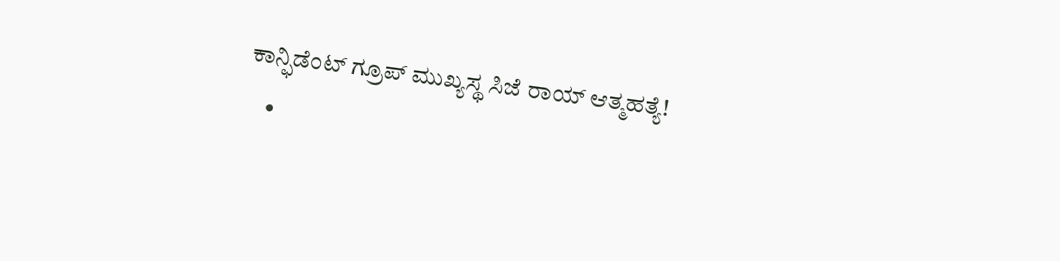ಕಾನ್ಫಿಡೆಂಟ್ ಗ್ರೂಪ್ ಮುಖ್ಯಸ್ಥ ಸಿಜೆ ರಾಯ್ ಆತ್ಮಹತ್ಯೆ!
    •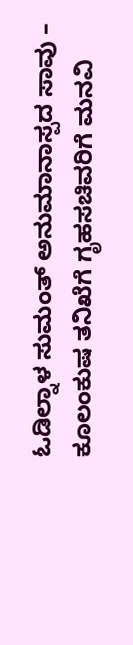ಓಡಿಲ್ನಾಳ ಸುಮಂತ್ ಅನುಮಾನಾಸ್ಪದ ಸಾವು – ಕೂಲಂಕುಷ ತನಿಖೆಗೆ ಗೃಹಸಚಿವರಿಗೆ ಮನವಿ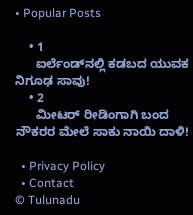• Popular Posts

    • 1
      ಐರ್ಲೆಂಡ್‌ನಲ್ಲಿ ಕಡಬದ ಯುವಕ ನಿಗೂಢ ಸಾವು!
    • 2
      ಮೀಟರ್ ರೀಡಿಂಗಾಗಿ ಬಂದ ನೌಕರರ ಮೇಲೆ ಸಾಕು ನಾಯಿ ದಾಳಿ!

  • Privacy Policy
  • Contact
© Tulunadu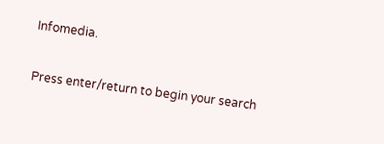Infomedia.

Press enter/return to begin your search